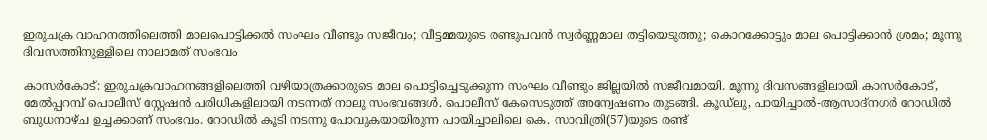ഇരുചക്ര വാഹനത്തിലെത്തി മാലപൊട്ടിക്കല്‍ സംഘം വീണ്ടും സജീവം; വീട്ടമ്മയുടെ രണ്ടുപവന്‍ സ്വര്‍ണ്ണമാല തട്ടിയെടുത്തു; കൊറക്കോട്ടും മാല പൊട്ടിക്കാന്‍ ശ്രമം; മൂന്നു ദിവസത്തിനുള്ളിലെ നാലാമത് സംഭവം

കാസര്‍കോട്: ഇരുചക്രവാഹനങ്ങളിലെത്തി വഴിയാത്രക്കാരുടെ മാല പൊട്ടിച്ചെടുക്കുന്ന സംഘം വീണ്ടും ജില്ലയില്‍ സജീവമായി. മൂന്നു ദിവസങ്ങളിലായി കാസര്‍കോട്, മേല്‍പ്പറമ്പ് പൊലീസ് സ്റ്റേഷന്‍ പരിധികളിലായി നടന്നത് നാലു സംഭവങ്ങള്‍. പൊലീസ് കേസെടുത്ത് അന്വേഷണം തുടങ്ങി. കൂഡ്ലു, പായിച്ചാല്‍-ആസാദ്നഗര്‍ റോഡില്‍ ബുധനാഴ്ച ഉച്ചക്കാണ് സംഭവം. റോഡില്‍ കൂടി നടന്നു പോവുകയായിരുന്ന പായിച്ചാലിലെ കെ. സാവിത്രി(57)യുടെ രണ്ട്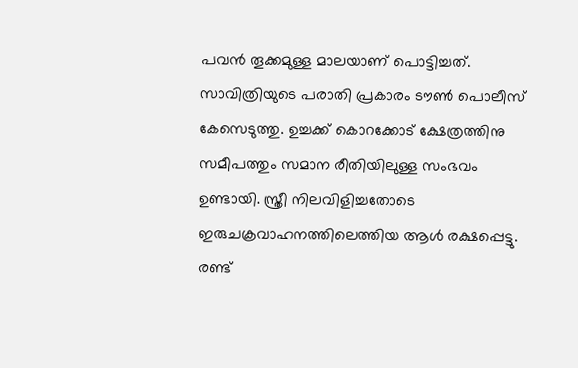പവന്‍ തൂക്കമുള്ള മാലയാണ് പൊട്ടിച്ചത്. സാവിത്രിയുടെ പരാതി പ്രകാരം ടൗണ്‍ പൊലീസ് കേസെടുത്തു. ഉച്ചക്ക് കൊറക്കോട് ക്ഷേത്രത്തിനു സമീപത്തും സമാന രീതിയിലുള്ള സംഭവം ഉണ്ടായി. സ്ത്രീ നിലവിളിച്ചതോടെ ഇരുചക്രവാഹനത്തിലെത്തിയ ആള്‍ രക്ഷപ്പെട്ടു. രണ്ട്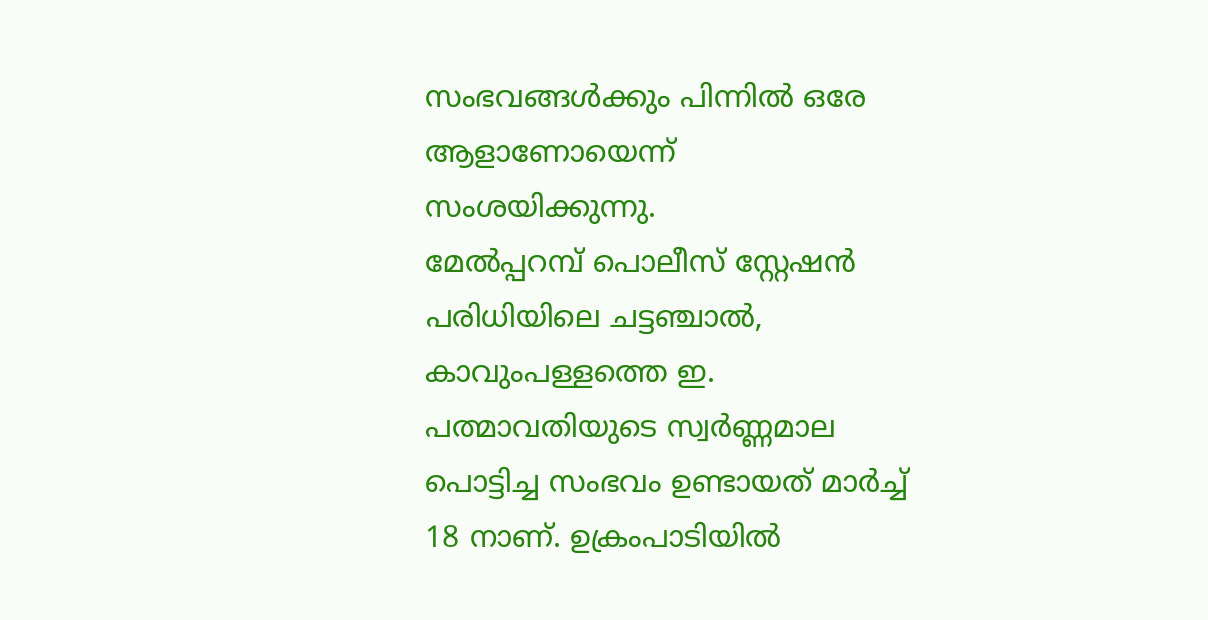സംഭവങ്ങള്‍ക്കും പിന്നില്‍ ഒരേ ആളാണോയെന്ന് സംശയിക്കുന്നു.
മേല്‍പ്പറമ്പ് പൊലീസ് സ്റ്റേഷന്‍ പരിധിയിലെ ചട്ടഞ്ചാല്‍, കാവുംപള്ളത്തെ ഇ. പത്മാവതിയുടെ സ്വര്‍ണ്ണമാല പൊട്ടിച്ച സംഭവം ഉണ്ടായത് മാര്‍ച്ച് 18 നാണ്. ഉക്രംപാടിയില്‍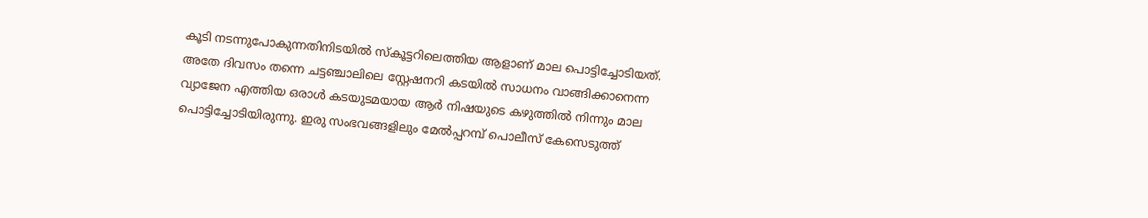കൂടി നടന്നുപോകുന്നതിനിടയില്‍ സ്‌കൂട്ടറിലെത്തിയ ആളാണ് മാല പൊട്ടിച്ചോടിയത്. അതേ ദിവസം തന്നെ ചട്ടഞ്ചാലിലെ സ്റ്റേഷനറി കടയില്‍ സാധനം വാങ്ങിക്കാനെന്ന വ്യാജേന എത്തിയ ഒരാള്‍ കടയുടമയായ ആര്‍ നിഷയുടെ കഴുത്തില്‍ നിന്നും മാല പൊട്ടിച്ചോടിയിരുന്നു. ഇരു സംഭവങ്ങളിലും മേല്‍പ്പറമ്പ് പൊലീസ് കേസെടുത്ത്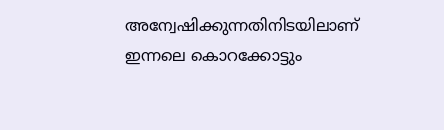അന്വേഷിക്കുന്നതിനിടയിലാണ് ഇന്നലെ കൊറക്കോട്ടും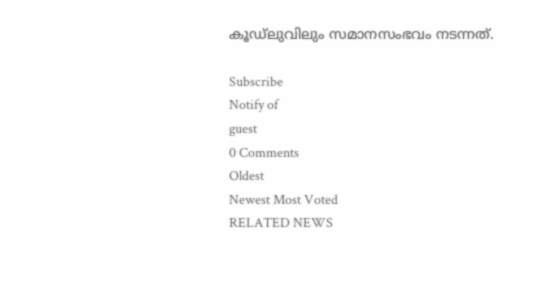കൂഡ്ലുവിലും സമാനസംഭവം നടന്നത്.

Subscribe
Notify of
guest
0 Comments
Oldest
Newest Most Voted
RELATED NEWS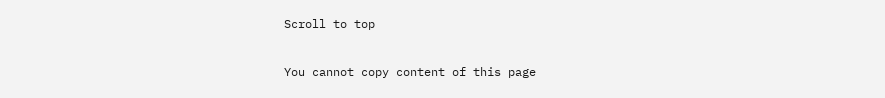Scroll to top

You cannot copy content of this page